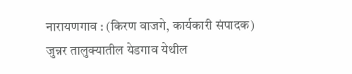नारायणगाव : (किरण वाजगे, कार्यकारी संपादक)
जुन्नर तालुक्यातील येडगाव येथील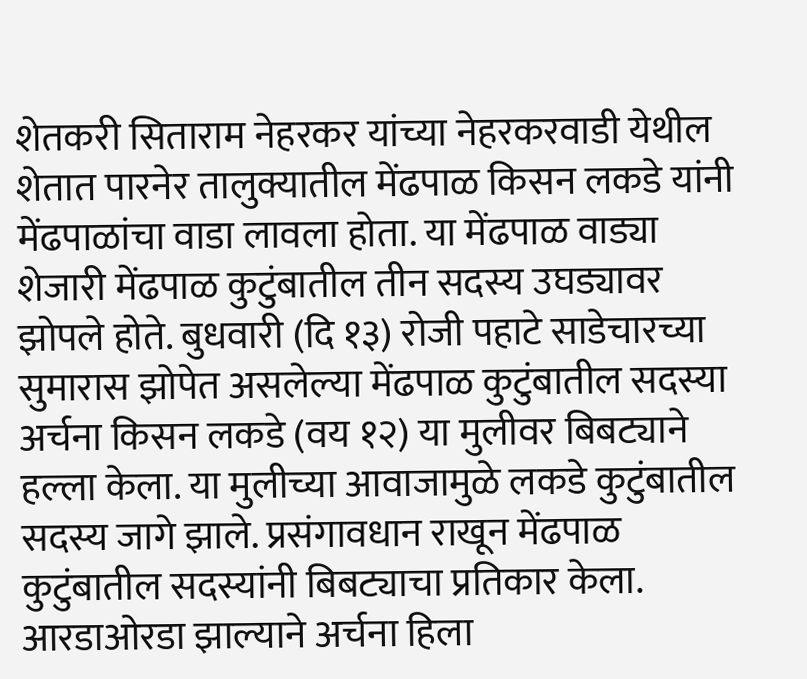शेतकरी सिताराम नेहरकर यांच्या नेहरकरवाडी येथील शेतात पारनेर तालुक्यातील मेंढपाळ किसन लकडे यांनी मेंढपाळांचा वाडा लावला होता. या मेंढपाळ वाड्या शेजारी मेंढपाळ कुटुंबातील तीन सदस्य उघड्यावर झोपले होते. बुधवारी (दि १३) रोजी पहाटे साडेचारच्या सुमारास झोपेत असलेल्या मेंढपाळ कुटुंबातील सदस्या अर्चना किसन लकडे (वय १२) या मुलीवर बिबट्याने हल्ला केला. या मुलीच्या आवाजामुळे लकडे कुटुंबातील सदस्य जागे झाले. प्रसंगावधान राखून मेंढपाळ कुटुंबातील सदस्यांनी बिबट्याचा प्रतिकार केला. आरडाओरडा झाल्याने अर्चना हिला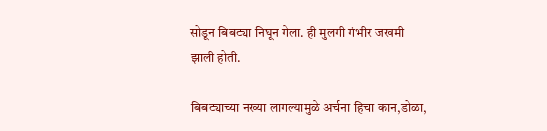सोडून बिबट्या निघून गेला. ही मुलगी गंभीर जखमी झाली होती.

बिबट्याच्या नख्या लागल्यामुळे अर्चना हिचा कान,डोळा,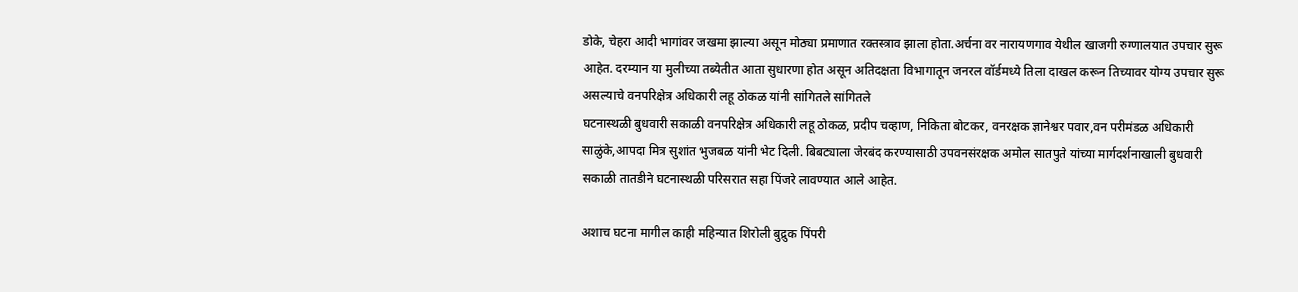डोके, चेहरा आदी भागांवर जखमा झाल्या असून मोठ्या प्रमाणात रक्तस्त्राव झाला होता.अर्चना वर नारायणगाव येथील खाजगी रुग्णालयात उपचार सुरू आहेत. दरम्यान या मुलीच्या तब्येतीत आता सुधारणा होत असून अतिदक्षता विभागातून जनरल वॉर्डमध्ये तिला दाखल करून तिच्यावर योग्य उपचार सुरू असल्याचे वनपरिक्षेत्र अधिकारी लहू ठोकळ यांनी सांगितले सांगितले
घटनास्थळी बुधवारी सकाळी वनपरिक्षेत्र अधिकारी लहू ठोकळ, प्रदीप चव्हाण, निकिता बोटकर, वनरक्षक ज्ञानेश्वर पवार,वन परीमंडळ अधिकारी साळुंके,आपदा मित्र सुशांत भुजबळ यांनी भेट दिली. बिबट्याला जेरबंद करण्यासाठी उपवनसंरक्षक अमोल सातपुते यांच्या मार्गदर्शनाखाली बुधवारी सकाळी तातडीने घटनास्थळी परिसरात सहा पिंजरे लावण्यात आले आहेत.

अशाच घटना मागील काही महिन्यात शिरोली बुद्रुक पिंपरी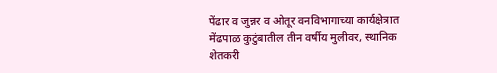पेंढार व जुन्नर व ओतूर वनविभागाच्या कार्यक्षेत्रात मेंढपाळ कुटुंबातील तीन वर्षीय मुलीवर, स्थानिक शेतकरी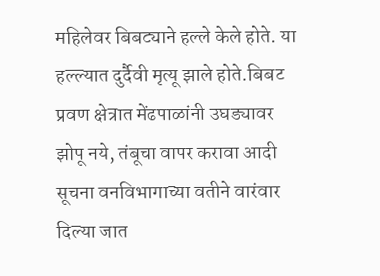महिलेवर बिबट्याने हल्ले केले होते. या हल्ल्यात दुर्दैवी मृत्यू झाले होते.बिबट प्रवण क्षेत्रात मेंढपाळांनी उघड्यावर झोपू नये, तंबूचा वापर करावा आदी सूचना वनविभागाच्या वतीने वारंवार दिल्या जात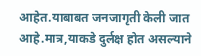आहेत.याबाबत जनजागृती केली जात आहे.मात्र,याकडे दुर्लक्ष होत असल्याने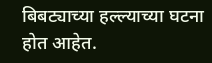बिबट्याच्या हल्ल्याच्या घटना होत आहेत.